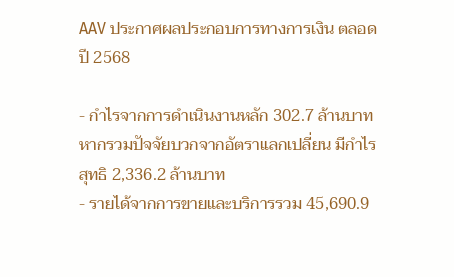AAV ประกาศผลประกอบการทางการเงิน ตลอดปี 2568

- กำไรจากการดำเนินงานหลัก 302.7 ล้านบาท หากรวมปัจจัยบวกจากอัตราเเลกเปลี่ยน มีกำไรสุทธิ 2,336.2 ล้านบาท
- รายได้จากการขายและบริการรวม 45,690.9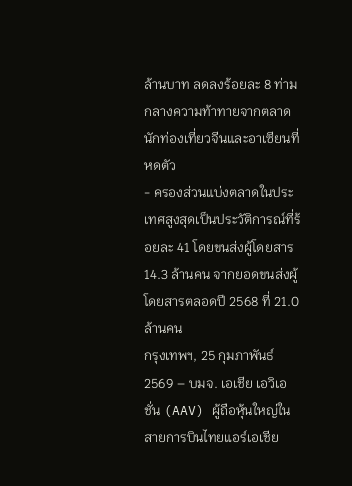ล้านบาท ลดลงร้อยละ 8 ท่ามกลางความท้าทายจากตลาดนักท่องเที่ยวจีนและอาเซียนที่หดตัว
- ครองส่วนแบ่งตลาดในประเทศสูงสุดเป็นประวัติการณ์ที่ร้อยละ 41 โดยขนส่งผู้โดยสาร 14.3 ล้านคน จากยอดขนส่งผู้โดยสารตลอดปี 2568 ที่ 21.0 ล้านคน
กรุงเทพฯ, 25 กุมภาพันธ์ 2569 – บมจ. เอเชีย เอวิเอชั่น (AAV) ผู้ถือหุ้นใหญ่ในสายการบินไทยแอร์เอเชีย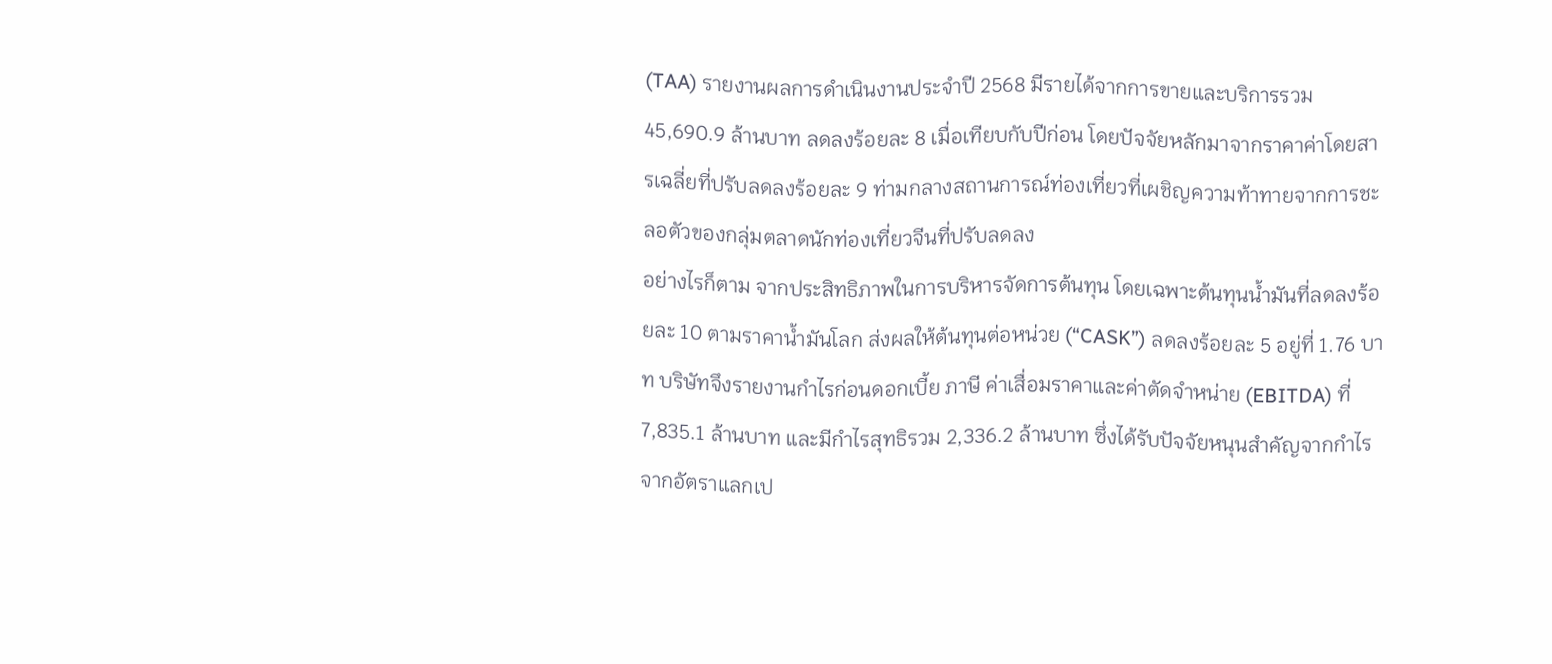(TAA) รายงานผลการดำเนินงานประจำปี 2568 มีรายได้จากการขายและบริการรวม 45,690.9 ล้านบาท ลดลงร้อยละ 8 เมื่อเทียบกับปีก่อน โดยปัจจัยหลักมาจากราคาค่าโดยสารเฉลี่ยที่ปรับลดลงร้อยละ 9 ท่ามกลางสถานการณ์ท่องเที่ยวที่เผชิญความท้าทายจากการชะลอตัวของกลุ่มตลาดนักท่องเที่ยวจีนที่ปรับลดลง
อย่างไรก็ตาม จากประสิทธิภาพในการบริหารจัดการต้นทุน โดยเฉพาะต้นทุนน้ำมันที่ลดลงร้อยละ 10 ตามราคาน้ำมันโลก ส่งผลให้ต้นทุนต่อหน่วย (“CASK”) ลดลงร้อยละ 5 อยู่ที่ 1.76 บาท บริษัทจึงรายงานกำไรก่อนดอกเบี้ย ภาษี ค่าเสื่อมราคาและค่าตัดจำหน่าย (EBITDA) ที่ 7,835.1 ล้านบาท และมีกำไรสุทธิรวม 2,336.2 ล้านบาท ซึ่งได้รับปัจจัยหนุนสำคัญจากกำไรจากอัตราแลกเป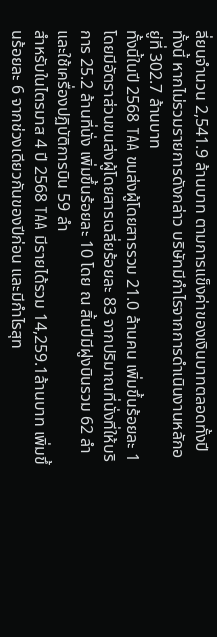ลี่ยนจำนวน 2,541.9 ล้านบาท ตามการแข็งค่าของเงินบาทตลอดทั้งปี ทั้งนี้ หากไม่รวมรายการดังกล่าว บริษัทมีกำไรจากการดำเนินงานหลักอยู่ที่ 302.7 ล้านบาท
ทั้งนี้ในปี 2568 TAA ขนส่งผู้โดยสารรวม 21.0 ล้านคน เพิ่มขึ้นร้อยละ 1 โดยมีอัตราส่วนขนส่งผู้โดยสารเฉลี่ยร้อยละ 83 จากปริมาณที่นั่งที่ให้บริการ 25.2 ล้านที่นั่ง เพิ่มขึ้นร้อยละ 10 โดย ณ สิ้นปีมีฝูงบินรวม 62 ลำ และใช้เครื่องปฏิบัติการบิน 59 ลำ
สำหรับในไตรมาส 4 ปี 2568 TAA มีรายได้รวม 14,259.1ล้านบาท เพิ่มขึ้นร้อยละ 6 จากช่วงเดียวกันของปีก่อน และมีกำไรสุท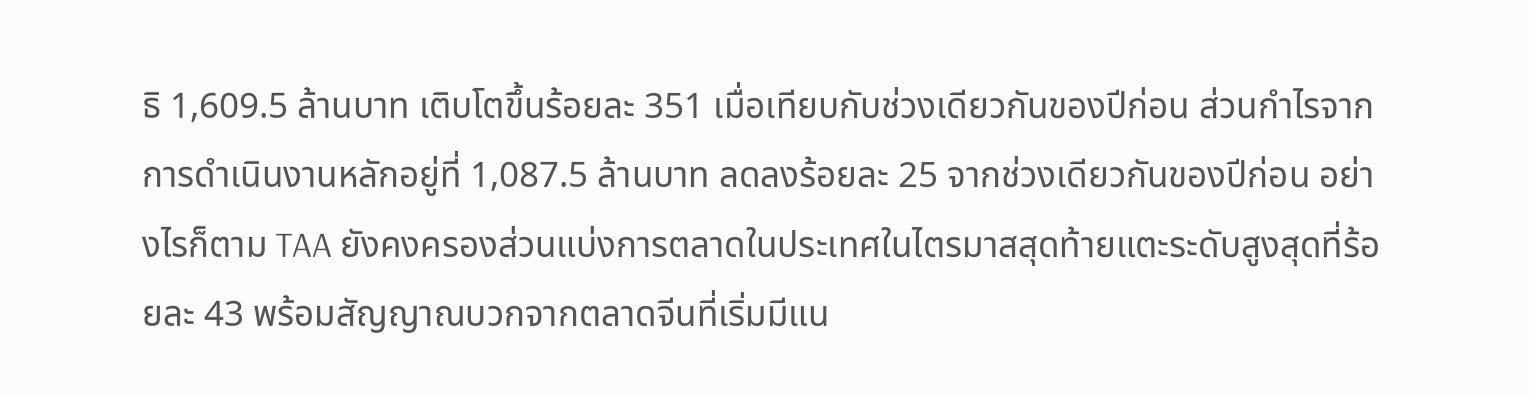ธิ 1,609.5 ล้านบาท เติบโตขึ้นร้อยละ 351 เมื่อเทียบกับช่วงเดียวกันของปีก่อน ส่วนกำไรจากการดำเนินงานหลักอยู่ที่ 1,087.5 ล้านบาท ลดลงร้อยละ 25 จากช่วงเดียวกันของปีก่อน อย่างไรก็ตาม TAA ยังคงครองส่วนแบ่งการตลาดในประเทศในไตรมาสสุดท้ายแตะระดับสูงสุดที่ร้อยละ 43 พร้อมสัญญาณบวกจากตลาดจีนที่เริ่มมีแน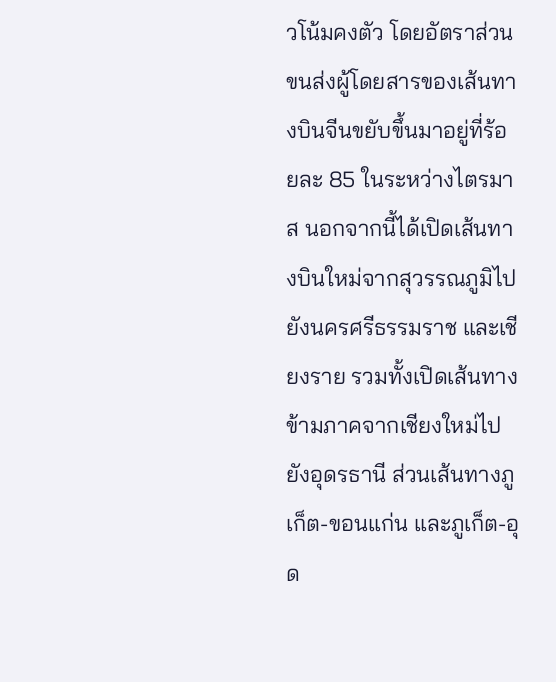วโน้มคงตัว โดยอัตราส่วนขนส่งผู้โดยสารของเส้นทางบินจีนขยับขึ้นมาอยู่ที่ร้อยละ 85 ในระหว่างไตรมาส นอกจากนี้ได้เปิดเส้นทางบินใหม่จากสุวรรณภูมิไปยังนครศรีธรรมราช และเชียงราย รวมทั้งเปิดเส้นทางข้ามภาคจากเชียงใหม่ไปยังอุดรธานี ส่วนเส้นทางภูเก็ต-ขอนแก่น และภูเก็ต-อุด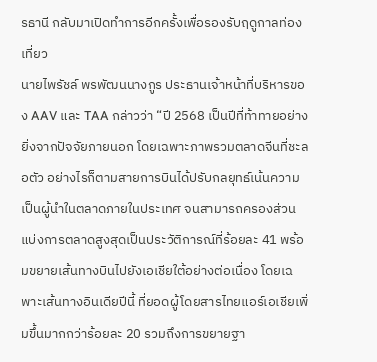รธานี กลับมาเปิดทำการอีกครั้งเพื่อรองรับฤดูกาลท่องเที่ยว
นายไพรัชล์ พรพัฒนนางกูร ประธานเจ้าหน้าที่บริหารของ AAV และ TAA กล่าวว่า “ปี 2568 เป็นปีที่ท้าทายอย่างยิ่งจากปัจจัยภายนอก โดยเฉพาะภาพรวมตลาดจีนที่ชะลอตัว อย่างไรก็ตามสายการบินได้ปรับกลยุทธ์เน้นความเป็นผู้นำในตลาดภายในประเทศ จนสามารถครองส่วนแบ่งการตลาดสูงสุดเป็นประวัติการณ์ที่ร้อยละ 41 พร้อมขยายเส้นทางบินไปยังเอเชียใต้อย่างต่อเนื่อง โดยเฉพาะเส้นทางอินเดียปีนี้ ที่ยอดผู้โดยสารไทยแอร์เอเชียเพิ่มขึ้นมากกว่าร้อยละ 20 รวมถึงการขยายฐา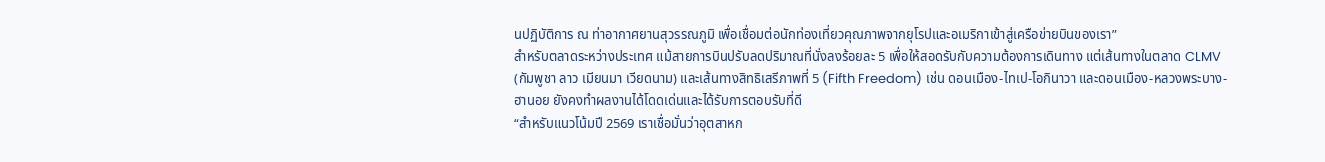นปฏิบัติการ ณ ท่าอากาศยานสุวรรณภูมิ เพื่อเชื่อมต่อนักท่องเที่ยวคุณภาพจากยุโรปและอเมริกาเข้าสู่เครือข่ายบินของเรา”
สำหรับตลาดระหว่างประเทศ แม้สายการบินปรับลดปริมาณที่นั่งลงร้อยละ 5 เพื่อให้สอดรับกับความต้องการเดินทาง แต่เส้นทางในตลาด CLMV (กัมพูชา ลาว เมียนมา เวียดนาม) และเส้นทางสิทธิเสรีภาพที่ 5 (Fifth Freedom) เช่น ดอนเมือง-ไทเป-โอกินาวา และดอนเมือง-หลวงพระบาง-ฮานอย ยังคงทำผลงานได้โดดเด่นและได้รับการตอบรับที่ดี
“สำหรับแนวโน้มปี 2569 เราเชื่อมั่นว่าอุตสาหก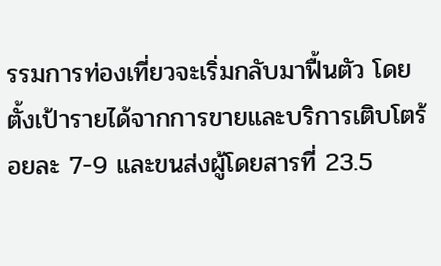รรมการท่องเที่ยวจะเริ่มกลับมาฟื้นตัว โดยตั้งเป้ารายได้จากการขายและบริการเติบโตร้อยละ 7-9 และขนส่งผู้โดยสารที่ 23.5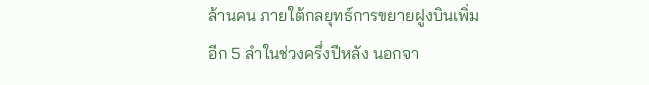ล้านคน ภายใต้กลยุทธ์การขยายฝูงบินเพิ่มอีก 5 ลำในช่วงครึ่งปีหลัง นอกจา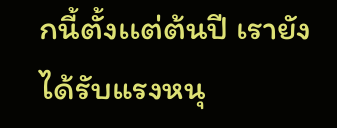กนี้ตั้งเเต่ต้นปี เรายังได้รับแรงหนุ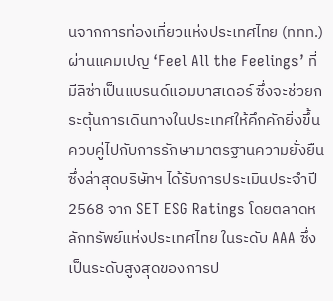นจากการท่องเที่ยวแห่งประเทศไทย (ททท.) ผ่านแคมเปญ ‘Feel All the Feelings’ ที่มีลิซ่าเป็นแบรนด์แอมบาสเดอร์ ซึ่งจะช่วยกระตุ้นการเดินทางในประเทศให้คึกคักยิ่งขึ้น ควบคู่ไปกับการรักษามาตรฐานความยั่งยืน ซึ่งล่าสุดบริษัทฯ ได้รับการประเมินประจำปี 2568 จาก SET ESG Ratings โดยตลาดหลักทรัพย์แห่งประเทศไทย ในระดับ AAA ซึ่งเป็นระดับสูงสุดของการป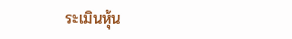ระเมินหุ้น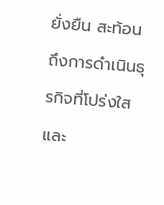ยั่งยืน สะท้อนถึงการดำเนินธุรกิจที่โปร่งใสและ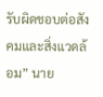รับผิดชอบต่อสังคมและสิ่งแวดล้อม” นาย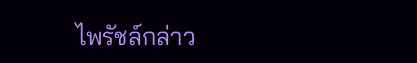ไพรัชล์กล่าว